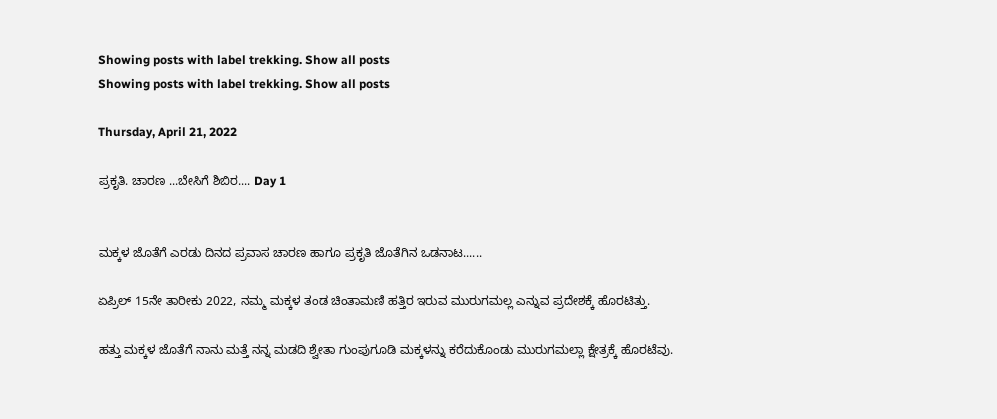Showing posts with label trekking. Show all posts
Showing posts with label trekking. Show all posts

Thursday, April 21, 2022

ಪ್ರಕೃತಿ. ಚಾರಣ ...ಬೇಸಿಗೆ ಶಿಬಿರ.... Day 1


ಮಕ್ಕಳ ಜೊತೆಗೆ ಎರಡು ದಿನದ ಪ್ರವಾಸ ಚಾರಣ ಹಾಗೂ ಪ್ರಕೃತಿ ಜೊತೆಗಿನ ಒಡನಾಟ......

ಏಪ್ರಿಲ್ 15ನೇ ತಾರೀಕು 2022, ನಮ್ಮ ಮಕ್ಕಳ ತಂಡ ಚಿಂತಾಮಣಿ ಹತ್ತಿರ ಇರುವ ಮುರುಗಮಲ್ಲ ಎನ್ನುವ ಪ್ರದೇಶಕ್ಕೆ ಹೊರಟಿತ್ತು.

ಹತ್ತು ಮಕ್ಕಳ ಜೊತೆಗೆ ನಾನು ಮತ್ತೆ ನನ್ನ ಮಡದಿ ಶ್ವೇತಾ ಗುಂಪುಗೂಡಿ ಮಕ್ಕಳನ್ನು ಕರೆದುಕೊಂಡು ಮುರುಗಮಲ್ಲಾ ಕ್ಷೇತ್ರಕ್ಕೆ ಹೊರಟೆವು.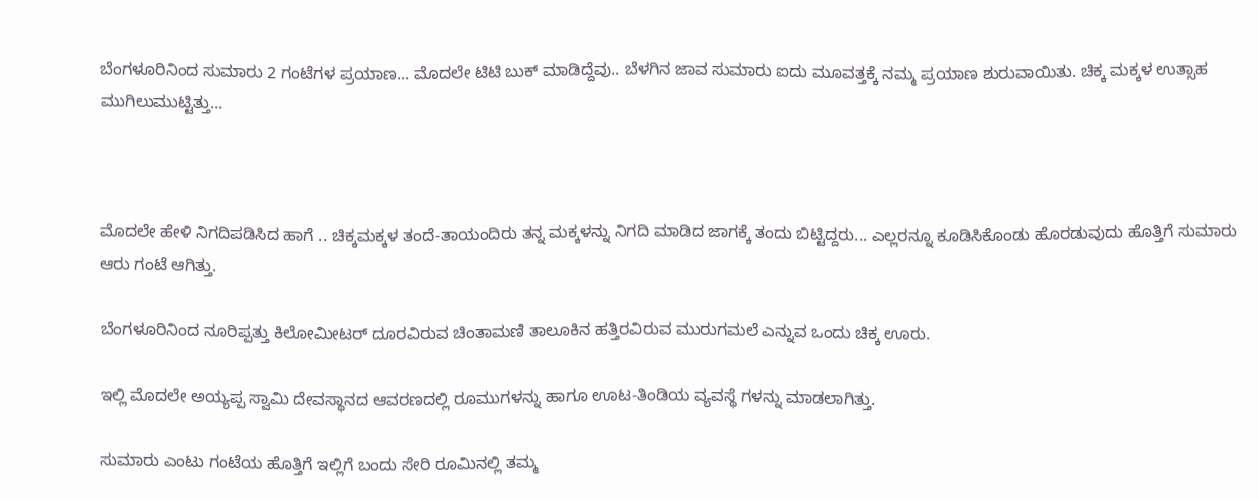ಬೆಂಗಳೂರಿನಿಂದ ಸುಮಾರು 2 ಗಂಟೆಗಳ ಪ್ರಯಾಣ... ಮೊದಲೇ ಟಿಟಿ ಬುಕ್ ಮಾಡಿದ್ದೆವು.. ಬೆಳಗಿನ ಜಾವ ಸುಮಾರು ಐದು ಮೂವತ್ತಕ್ಕೆ ನಮ್ಮ ಪ್ರಯಾಣ ಶುರುವಾಯಿತು. ಚಿಕ್ಕ ಮಕ್ಕಳ ಉತ್ಸಾಹ ಮುಗಿಲುಮುಟ್ಟಿತ್ತು...



ಮೊದಲೇ ಹೇಳಿ ನಿಗದಿಪಡಿಸಿದ ಹಾಗೆ .. ಚಿಕ್ಕಮಕ್ಕಳ ತಂದೆ-ತಾಯಂದಿರು ತನ್ನ ಮಕ್ಕಳನ್ನು ನಿಗದಿ ಮಾಡಿದ ಜಾಗಕ್ಕೆ ತಂದು ಬಿಟ್ಟಿದ್ದರು... ಎಲ್ಲರನ್ನೂ ಕೂಡಿಸಿಕೊಂಡು ಹೊರಡುವುದು ಹೊತ್ತಿಗೆ ಸುಮಾರು ಆರು ಗಂಟೆ ಆಗಿತ್ತು.

ಬೆಂಗಳೂರಿನಿಂದ ನೂರಿಪ್ಪತ್ತು ಕಿಲೋಮೀಟರ್ ದೂರವಿರುವ ಚಿಂತಾಮಣಿ ತಾಲೂಕಿನ ಹತ್ತಿರವಿರುವ ಮುರುಗಮಲೆ ಎನ್ನುವ ಒಂದು ಚಿಕ್ಕ ಊರು.

ಇಲ್ಲಿ ಮೊದಲೇ ಅಯ್ಯಪ್ಪ ಸ್ವಾಮಿ ದೇವಸ್ಥಾನದ ಆವರಣದಲ್ಲಿ ರೂಮುಗಳನ್ನು ಹಾಗೂ ಊಟ-ತಿಂಡಿಯ ವ್ಯವಸ್ಥೆ ಗಳನ್ನು ಮಾಡಲಾಗಿತ್ತು.

ಸುಮಾರು ಎಂಟು ಗಂಟೆಯ ಹೊತ್ತಿಗೆ ಇಲ್ಲಿಗೆ ಬಂದು ಸೇರಿ ರೂಮಿನಲ್ಲಿ ತಮ್ಮ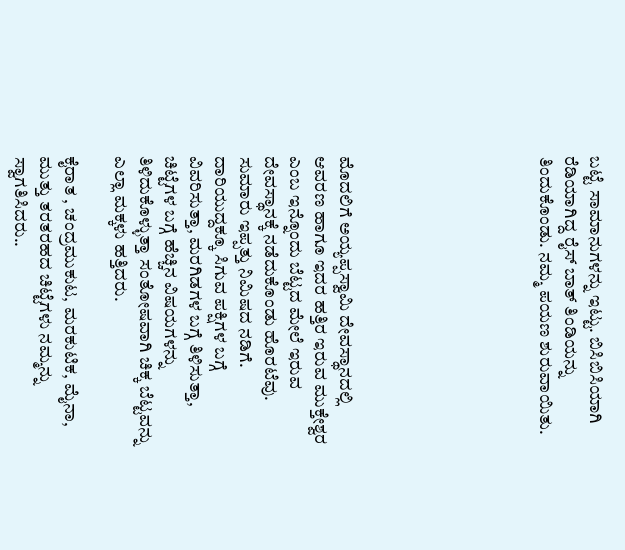ಬಟ್ಟೆ ಸಾಮಾನುಗಳನ್ನು ಇಟ್ಟು. ಬಿಸಿಬಿಸಿಯಾಗಿ ರೆಡಿಯಾಗಿದ್ದ ರೈಸ್ ಬಾತ್ ತಿಂಡಿಯನ್ನು ತಿಂದುಕೊಂಡು. ನಮ್ಮ ಪಯಣ ಶುರುವಾಯಿತು.







ಮೊದಲಿಗೆ ಅಯ್ಯಪ್ಪಸ್ವಾಮಿ ದೇವಸ್ಥಾನದಲ್ಲಿ ಆವರಣ ಹಾಗೂ ಇದರ ಹತ್ತಿರ ಇರುವ ಮುಕ್ತೇಶ್ವರ ಎಂಬ ಇನ್ನೊಂದು ಬೆಟ್ಟದ ಮೇಲೆ ಇರುವ ದೇವಸ್ಥಾನಕ್ಕೆ ನಡೆದುಕೊಂಡು ಹೊರಟೆವು. ಸುಮಾರು ಇಪ್ಪತ್ತು ನಿಮಿಷದ ನಡಿಗೆ. ದಾರಿಯುದ್ದಕ್ಕೂ ಸಿಗುವ ಪಕ್ಷಿಗಳ ಬಗ್ಗೆ ವಿವರಿಸುತ್ತಾ, ಮರಗಿಡಗಳ ಬಗ್ಗೆ ತಿಳಿಸುತ್ತಾ, ಚಿಟ್ಟೆಗಳ ಬಗ್ಗೆ ಹೆಚ್ಚಿನ ವಿಷಯಗಳನ್ನು ತಿಳಿದುಕೊಳ್ಳುತ್ತಾ ಸಂತೋಷವಾಗಿ ಚಿಕ್ಕ ಬೆಟ್ಟವನ್ನು ಎಲ್ಲಾ ಮಕ್ಕಳು ಹತ್ತಿದರು.

ಕೈರಾತ , ಚಂದ್ರಮುಕುಟ, ಮರಕುಟಿಕ, ಮೈನಾ, ಮುತ್ತು ತರತರಹದ ಚಿಟ್ಟೆಗಳು ನಮ್ಮನ್ನು ಸ್ವಾಗತಿಸಿದರು..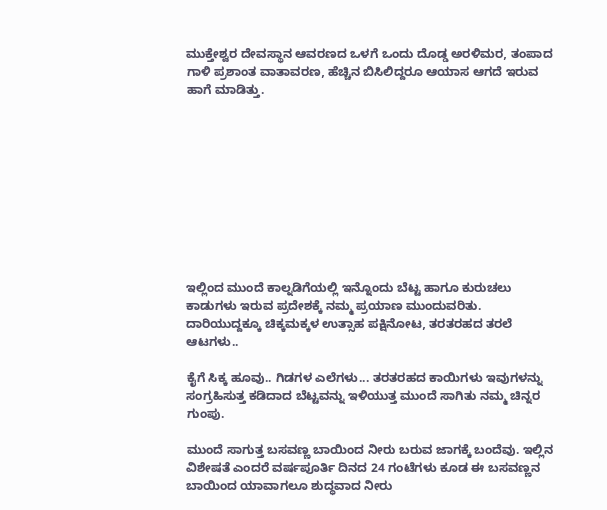ಮುಕ್ತೇಶ್ವರ ದೇವಸ್ಥಾನ ಆವರಣದ ಒಳಗೆ ಒಂದು ದೊಡ್ಡ ಅರಳಿಮರ, ತಂಪಾದ ಗಾಳಿ ಪ್ರಶಾಂತ ವಾತಾವರಣ, ಹೆಚ್ಚಿನ ಬಿಸಿಲಿದ್ದರೂ ಆಯಾಸ ಆಗದೆ ಇರುವ ಹಾಗೆ ಮಾಡಿತ್ತು.










ಇಲ್ಲಿಂದ ಮುಂದೆ ಕಾಲ್ನಡಿಗೆಯಲ್ಲಿ ಇನ್ನೊಂದು ಬೆಟ್ಟ ಹಾಗೂ ಕುರುಚಲು ಕಾಡುಗಳು ಇರುವ ಪ್ರದೇಶಕ್ಕೆ ನಮ್ಮ ಪ್ರಯಾಣ ಮುಂದುವರಿತು. ದಾರಿಯುದ್ದಕ್ಕೂ ಚಿಕ್ಕಮಕ್ಕಳ ಉತ್ಸಾಹ ಪಕ್ಷಿನೋಟ, ತರತರಹದ ತರಲೆ ಆಟಗಳು..

ಕೈಗೆ ಸಿಕ್ಕ ಹೂವು.. ಗಿಡಗಳ ಎಲೆಗಳು... ತರತರಹದ ಕಾಯಿಗಳು ಇವುಗಳನ್ನು ಸಂಗ್ರಹಿಸುತ್ತ ಕಡಿದಾದ ಬೆಟ್ಟವನ್ನು ಇಳಿಯುತ್ತ ಮುಂದೆ ಸಾಗಿತು ನಮ್ಮ ಚಿನ್ನರ ಗುಂಪು.

ಮುಂದೆ ಸಾಗುತ್ತ ಬಸವಣ್ಣ ಬಾಯಿಂದ ನೀರು ಬರುವ ಜಾಗಕ್ಕೆ ಬಂದೆವು. ಇಲ್ಲಿನ ವಿಶೇಷತೆ ಎಂದರೆ ವರ್ಷಪೂರ್ತಿ ದಿನದ 24 ಗಂಟೆಗಳು ಕೂಡ ಈ ಬಸವಣ್ಣನ ಬಾಯಿಂದ ಯಾವಾಗಲೂ ಶುದ್ಧವಾದ ನೀರು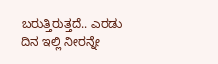ಬರುತ್ತಿರುತ್ತದೆ.. ಎರಡು ದಿನ ಇಲ್ಲಿ ನೀರನ್ನೇ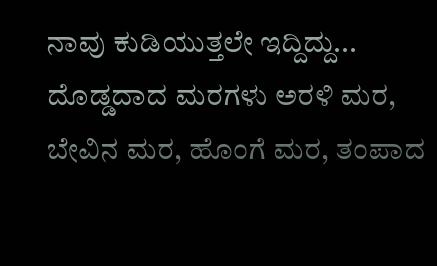ನಾವು ಕುಡಿಯುತ್ತಲೇ ಇದ್ದಿದ್ದು... ದೊಡ್ಡದಾದ ಮರಗಳು ಅರಳಿ ಮರ, ಬೇವಿನ ಮರ, ಹೊಂಗೆ ಮರ, ತಂಪಾದ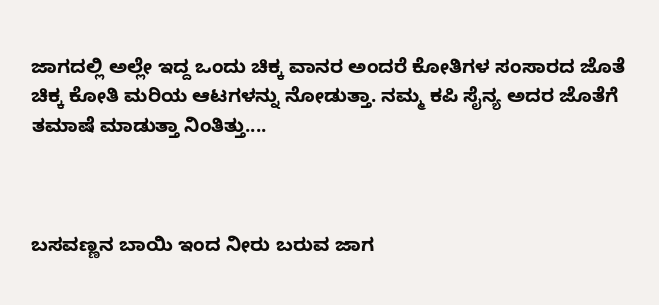ಜಾಗದಲ್ಲಿ ಅಲ್ಲೇ ಇದ್ದ ಒಂದು ಚಿಕ್ಕ ವಾನರ ಅಂದರೆ ಕೋತಿಗಳ ಸಂಸಾರದ ಜೊತೆ ಚಿಕ್ಕ ಕೋತಿ ಮರಿಯ ಆಟಗಳನ್ನು ನೋಡುತ್ತಾ. ನಮ್ಮ ಕಪಿ ಸೈನ್ಯ ಅದರ ಜೊತೆಗೆ ತಮಾಷೆ ಮಾಡುತ್ತಾ ನಿಂತಿತ್ತು....



ಬಸವಣ್ಣನ ಬಾಯಿ ಇಂದ ನೀರು ಬರುವ ಜಾಗ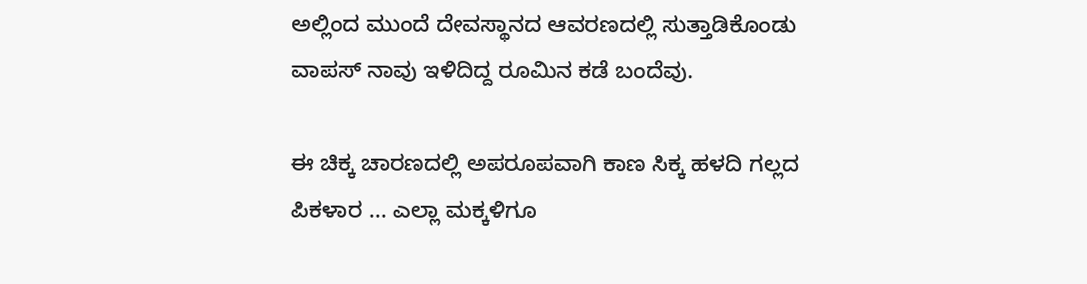ಅಲ್ಲಿಂದ ಮುಂದೆ ದೇವಸ್ಥಾನದ ಆವರಣದಲ್ಲಿ ಸುತ್ತಾಡಿಕೊಂಡು ವಾಪಸ್ ನಾವು ಇಳಿದಿದ್ದ ರೂಮಿನ ಕಡೆ ಬಂದೆವು.

ಈ ಚಿಕ್ಕ ಚಾರಣದಲ್ಲಿ ಅಪರೂಪವಾಗಿ ಕಾಣ ಸಿಕ್ಕ ಹಳದಿ ಗಲ್ಲದ ಪಿಕಳಾರ ... ಎಲ್ಲಾ ಮಕ್ಕಳಿಗೂ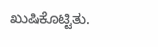ಖುಷಿಕೊಟ್ಟಿತು.